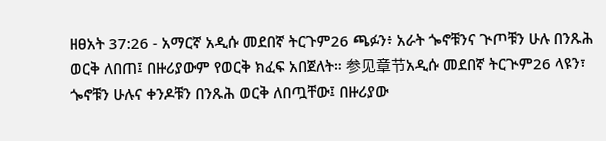ዘፀአት 37:26 - አማርኛ አዲሱ መደበኛ ትርጉም26 ጫፉን፥ አራት ጐኖቹንና ጒጦቹን ሁሉ በንጹሕ ወርቅ ለበጠ፤ በዙሪያውም የወርቅ ክፈፍ አበጀለት። 参见章节አዲሱ መደበኛ ትርጒም26 ላዩን፣ ጐኖቹን ሁሉና ቀንዶቹን በንጹሕ ወርቅ ለበጧቸው፤ በዙሪያው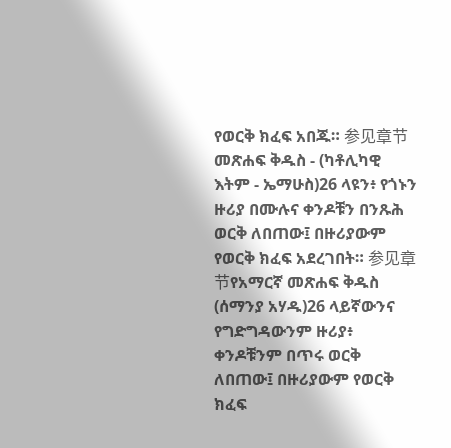የወርቅ ክፈፍ አበጁ። 参见章节መጽሐፍ ቅዱስ - (ካቶሊካዊ እትም - ኤማሁስ)26 ላዩን፥ የጎኑን ዙሪያ በሙሉና ቀንዶቹን በንጹሕ ወርቅ ለበጠው፤ በዙሪያውም የወርቅ ክፈፍ አደረገበት። 参见章节የአማርኛ መጽሐፍ ቅዱስ (ሰማንያ አሃዱ)26 ላይኛውንና የግድግዳውንም ዙሪያ፥ ቀንዶቹንም በጥሩ ወርቅ ለበጠው፤ በዙሪያውም የወርቅ ክፈፍ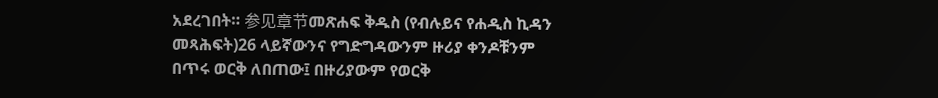አደረገበት። 参见章节መጽሐፍ ቅዱስ (የብሉይና የሐዲስ ኪዳን መጻሕፍት)26 ላይኛውንና የግድግዳውንም ዙሪያ ቀንዶቹንም በጥሩ ወርቅ ለበጠው፤ በዙሪያውም የወርቅ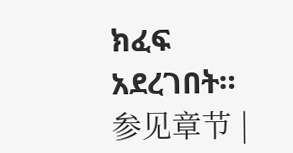ክፈፍ አደረገበት። 参见章节 |